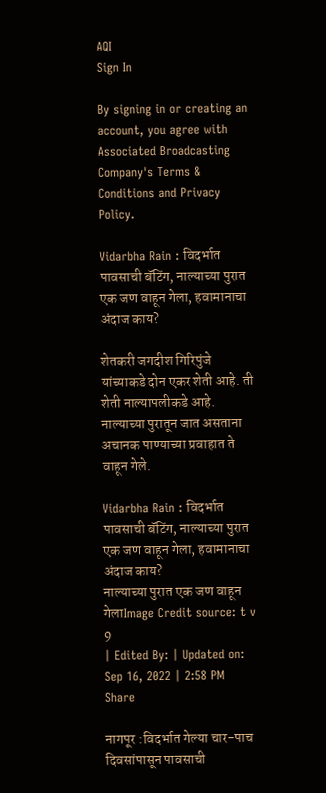AQI
Sign In

By signing in or creating an account, you agree with Associated Broadcasting Company's Terms & Conditions and Privacy Policy.

Vidarbha Rain : विदर्भात पावसाची बॅटिंग, नाल्याच्या पुरात एक जण वाहून गेला, हवामानाचा अंदाज काय?

शेतकरी जगदीश गिरिपुंजे यांच्याकडे दोन एकर शेती आहे. ती शेती नाल्यापलीकडे आहे. नाल्याच्या पुरातून जात असताना अचानक पाण्याच्या प्रवाहात ते वाहून गेले.

Vidarbha Rain : विदर्भात पावसाची बॅटिंग, नाल्याच्या पुरात एक जण वाहून गेला, हवामानाचा अंदाज काय?
नाल्याच्या पुरात एक जण वाहून गेलाImage Credit source: t v 9
| Edited By: | Updated on: Sep 16, 2022 | 2:58 PM
Share

नागपूर :विदर्भात गेल्या चार-पाच दिवसांपासून पावसाची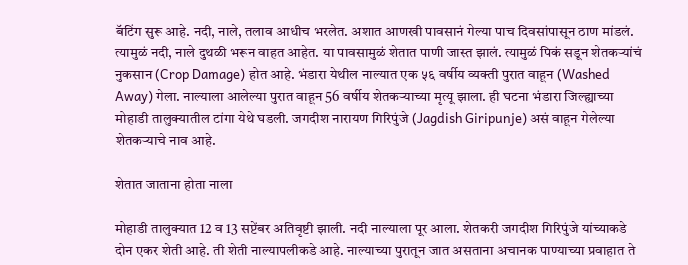बॅटिंग सुरू आहे. नदी, नाले, तलाव आधीच भरलेत. अशात आणखी पावसानं गेल्या पाच दिवसांपासून ठाण मांडलं. त्यामुळं नदी, नाले दुथळी भरून वाहत आहेत. या पावसामुळं शेतात पाणी जास्त झालं. त्यामुळं पिकं सडून शेतकऱ्यांचं नुकसान (Crop Damage) होत आहे. भंडारा येथील नाल्यात एक ५६ वर्षीय व्यक्ती पुरात वाहून (Washed Away) गेला. नाल्याला आलेल्या पुरात वाहून 56 वर्षीय शेतकऱ्याच्या मृत्यू झाला. ही घटना भंडारा जिल्ह्याच्या मोहाडी तालुक्यातील टांगा येथे घडली. जगदीश नारायण गिरिपुंजे (Jagdish Giripunje) असं वाहून गेलेल्या शेतकऱ्याचे नाव आहे.

शेतात जाताना होता नाला

मोहाडी तालुक्यात 12 व 13 सप्टेंबर अतिवृष्टी झाली. नदी नाल्याला पूर आला. शेतकरी जगदीश गिरिपुंजे यांच्याकडे दोन एकर शेती आहे. ती शेती नाल्यापलीकडे आहे. नाल्याच्या पुरातून जात असताना अचानक पाण्याच्या प्रवाहात ते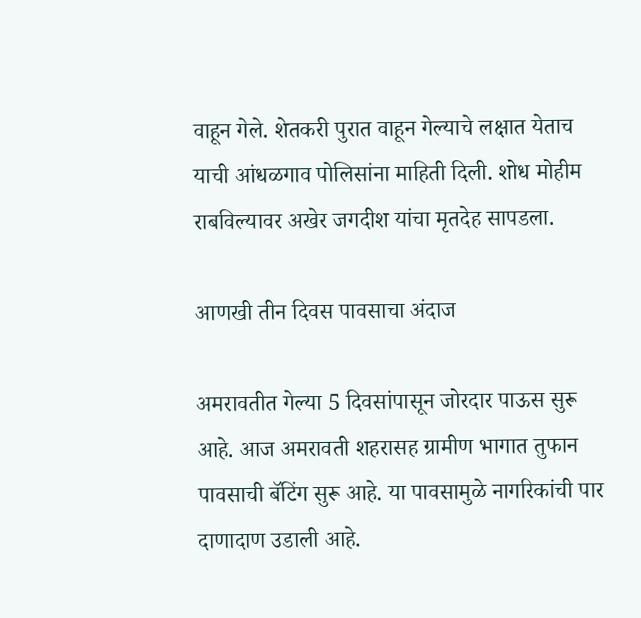वाहून गेले. शेतकरी पुरात वाहून गेल्याचे लक्षात येताच याची आंधळगाव पोलिसांना माहिती दिली. शोध मोहीम राबविल्यावर अखेर जगदीश यांचा मृतदेह सापडला.

आणखी तीन दिवस पावसाचा अंदाज

अमरावतीत गेल्या 5 दिवसांपासून जोरदार पाऊस सुरू आहे. आज अमरावती शहरासह ग्रामीण भागात तुफान पावसाची बॅटिंग सुरू आहे. या पावसामुळे नागरिकांची पार दाणादाण उडाली आहे.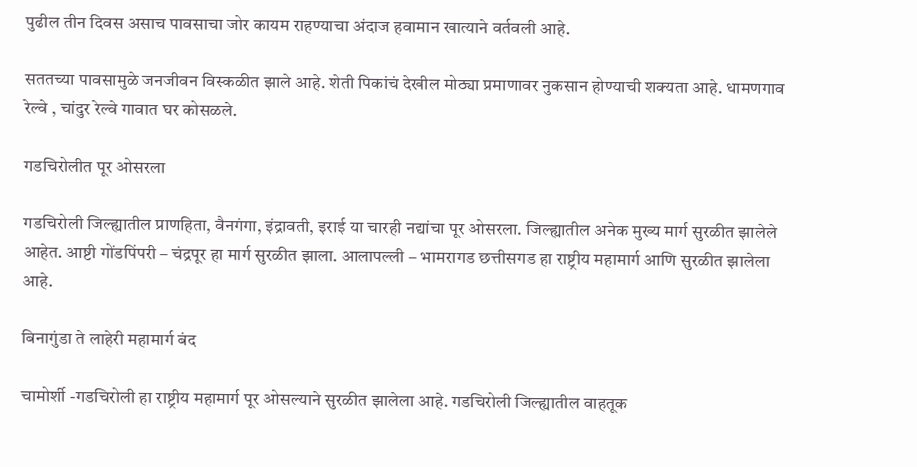पुढील तीन दिवस असाच पावसाचा जोर कायम राहण्याचा अंदाज हवामान खात्याने वर्तवली आहे.

सततच्या पावसामुळे जनजीवन विस्कळीत झाले आहे. शेती पिकांचं देखील मोठ्या प्रमाणावर नुकसान होण्याची शक्यता आहे. धामणगाव रेल्वे , चांदुर रेल्वे गावात घर कोसळले.

गडचिरोलीत पूर ओसरला

गडचिरोली जिल्ह्यातील प्राणहिता, वैनगंगा, इंद्रावती, इराई या चारही नद्यांचा पूर ओसरला. जिल्ह्यातील अनेक मुख्य मार्ग सुरळीत झालेले आहेत. आष्टी गोंडपिंपरी – चंद्रपूर हा मार्ग सुरळीत झाला. आलापल्ली – भामरागड छत्तीसगड हा राष्ट्रीय महामार्ग आणि सुरळीत झालेला आहे.

बिनागुंडा ते लाहेरी महामार्ग बंद

चामोर्शी -गडचिरोली हा राष्ट्रीय महामार्ग पूर ओसल्याने सुरळीत झालेला आहे. गडचिरोली जिल्ह्यातील वाहतूक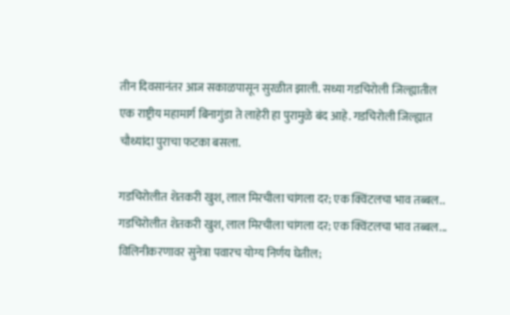तीन दिवसानंतर आज सकाळपासून सुरळीत झाली. सध्या गडचिरोली जिल्ह्यातील एक राष्ट्रीय महामार्ग बिनागुंडा ते लाहेरी हा पुरामुळे बंद आहे. गडचिरोली जिल्ह्यात चौथ्यांदा पुराचा फटका बसला.

गडचिरोलीत शेतकरी खुश, लाल मिरचीला चांगला दर; एक क्विंटलचा भाव तब्बल..
गडचिरोलीत शेतकरी खुश, लाल मिरचीला चांगला दर; एक क्विंटलचा भाव तब्बल...
विलिनीकरणावर सुनेत्रा पवारच योग्य निर्णय घेतील;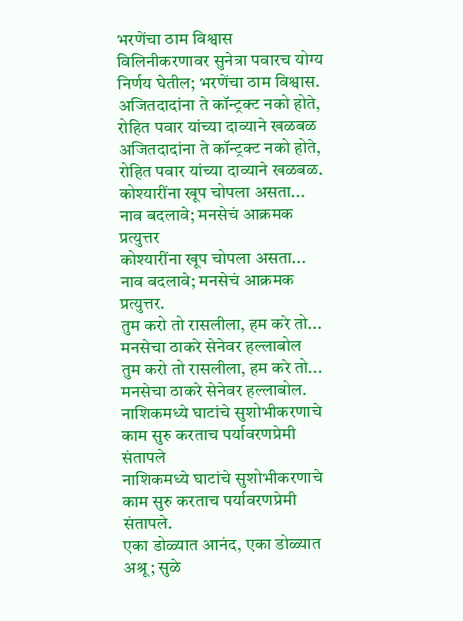भरणेंचा ठाम विश्वास
विलिनीकरणावर सुनेत्रा पवारच योग्य निर्णय घेतील; भरणेंचा ठाम विश्वास.
अजितदादांना ते कॉन्ट्रक्ट नको होते, रोहित पवार यांच्या दाव्याने खळबळ
अजितदादांना ते कॉन्ट्रक्ट नको होते, रोहित पवार यांच्या दाव्याने खळबळ.
कोश्यारींना खूप चोपला असता... नाव बदलावे; मनसेचं आक्रमक प्रत्युत्तर
कोश्यारींना खूप चोपला असता... नाव बदलावे; मनसेचं आक्रमक प्रत्युत्तर.
तुम करो तो रासलीला, हम करे तो... मनसेचा ठाकरे सेनेवर हल्लाबोल
तुम करो तो रासलीला, हम करे तो... मनसेचा ठाकरे सेनेवर हल्लाबोल.
नाशिकमध्ये घाटांचे सुशोभीकरणाचे काम सुरु करताच पर्यावरणप्रेमी संतापले
नाशिकमध्ये घाटांचे सुशोभीकरणाचे काम सुरु करताच पर्यावरणप्रेमी संतापले.
एका डोळ्यात आनंद, एका डोळ्यात अश्रू; सुळे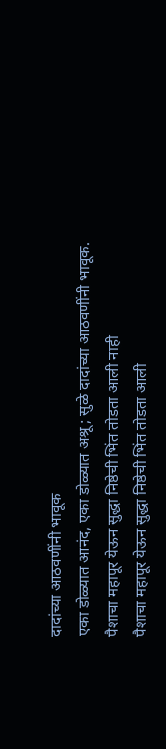दादांच्या आठवणींनी भावूक
एका डोळ्यात आनंद, एका डोळ्यात अश्रू; सुळे दादांच्या आठवणींनी भावूक.
पैशाचा महापूर येऊन सुद्धा निष्ठेची भिंत तोडता आली नाही
पैशाचा महापूर येऊन सुद्धा निष्ठेची भिंत तोडता आली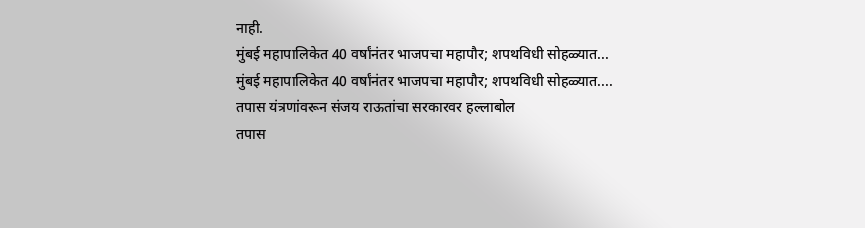नाही.
मुंबई महापालिकेत 40 वर्षांनंतर भाजपचा महापौर; शपथविधी सोहळ्यात...
मुंबई महापालिकेत 40 वर्षांनंतर भाजपचा महापौर; शपथविधी सोहळ्यात....
तपास यंत्रणांवरून संजय राऊतांचा सरकारवर हल्लाबोल
तपास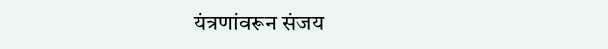यंत्रणांवरून संजय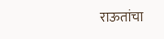राऊतांचा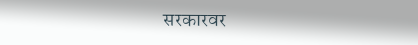सरकारवर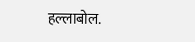हल्लाबोल.